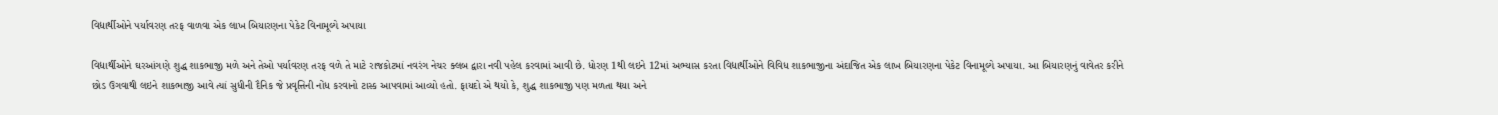વિદ્યાર્થીઓને પર્યાવરણ તરફ વાળવા એક લાખ બિયારણના પેકેટ વિનામૂલ્યે અપાયા

વિદ્યાર્થીઓને ઘરઆંગણે શુદ્ધ શાકભાજી મળે અને તેઓ પર્યાવરણ તરફ વળે તે માટે રાજકોટમાં નવરંગ નેચર ક્લબ દ્વારા નવી પહેલ કરવામાં આવી છે. ધોરણ 1થી લઇને 12માં અભ્યાસ કરતા વિદ્યાર્થીઓને વિવિધ શાકભાજીના અંદાજિત એક લાખ બિયારણના પેકેટ વિનામૂલ્યે અપાયા. આ બિયારણનું વાવેતર કરીને છોડ ઉગવાથી લઇને શાકભાજી આવે ત્યાં સુધીની દૈનિક જે પ્રવૃત્તિની નોંધ કરવાનો ટાસ્ક આપવામાં આવ્યો હતો. ફાયદો એ થયો કે, શુદ્ધ શાકભાજી પણ મળતા થયા અને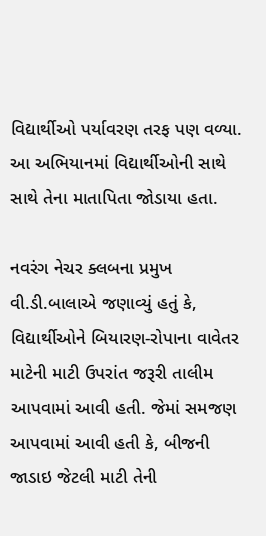વિદ્યાર્થીઓ પર્યાવરણ તરફ પણ વળ્યા. આ અભિયાનમાં વિદ્યાર્થીઓની સાથે સાથે તેના માતાપિતા જોડાયા હતા.

નવરંગ નેચર ક્લબના પ્રમુખ વી.ડી.બાલાએ જણાવ્યું હતું કે, વિદ્યાર્થીઓને બિયારણ-રોપાના વાવેતર માટેની માટી ઉપરાંત જરૂરી તાલીમ આપવામાં આવી હતી. જેમાં સમજણ આપવામાં આવી હતી કે, બીજની જાડાઇ જેટલી માટી તેની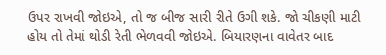ઉપર રાખવી જોઇએ, તો જ બીજ સારી રીતે ઉગી શકે. જો ચીકણી માટી હોય તો તેમાં થોડી રેતી ભેળવવી જોઇએ. બિયારણના વાવેતર બાદ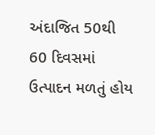અંદાજિત 50થી 60 દિવસમાં ઉત્પાદન મળતું હોય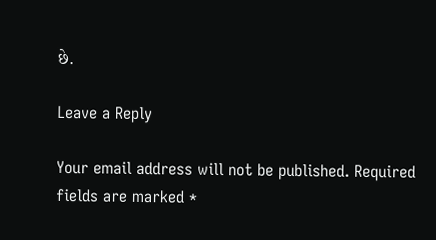છે.

Leave a Reply

Your email address will not be published. Required fields are marked *